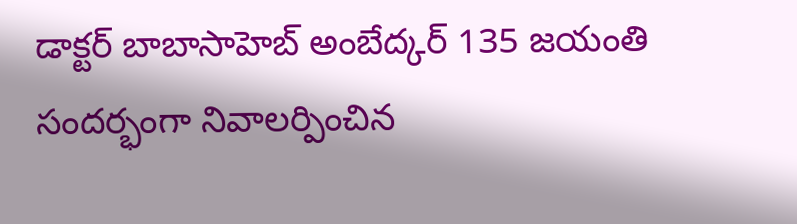డాక్టర్ బాబాసాహెబ్ అంబేద్కర్ 135 జయంతి సందర్భంగా నివాలర్పించిన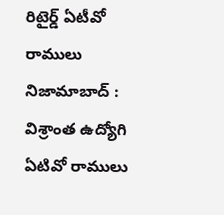రిటైర్డ్ ఏటీవో రాములు
నిజామాబాద్ : విశ్రాంత ఉద్యోగి ఏటివో రాములు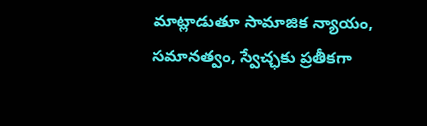మాట్లాడుతూ సామాజిక న్యాయం, సమానత్వం, స్వేచ్ఛకు ప్రతీకగా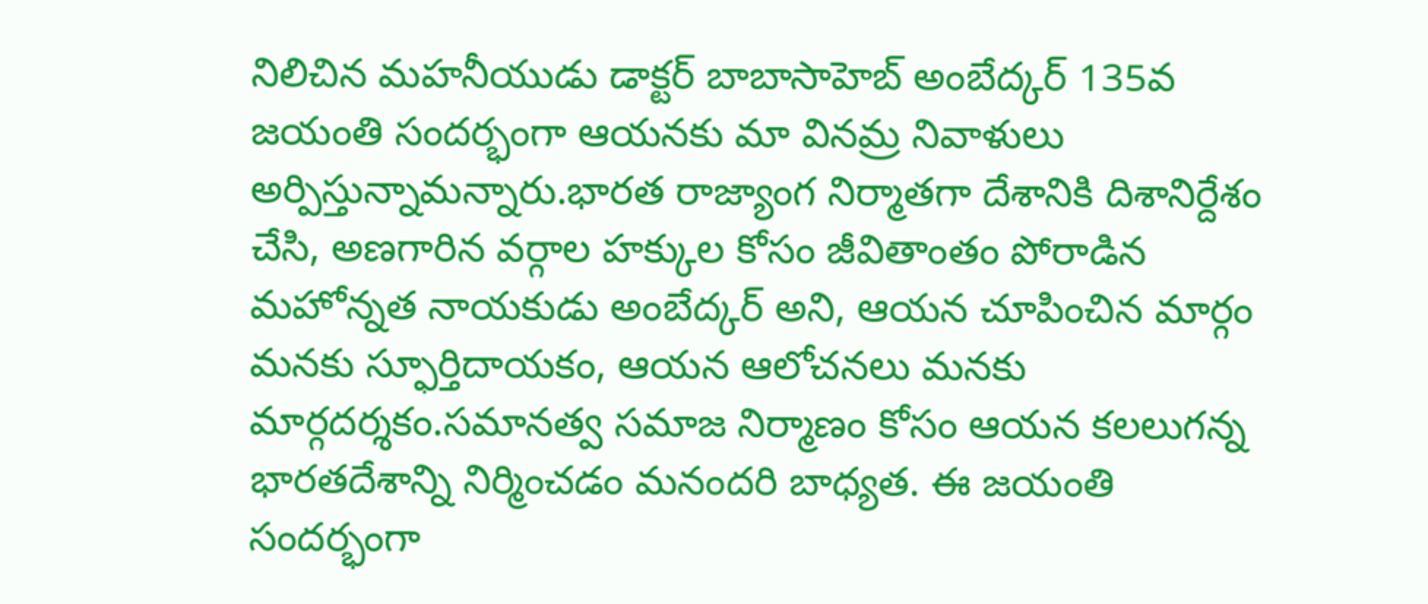నిలిచిన మహనీయుడు డాక్టర్ బాబాసాహెబ్ అంబేద్కర్ 135వ జయంతి సందర్భంగా ఆయనకు మా వినమ్ర నివాళులు అర్పిస్తున్నామన్నారు.భారత రాజ్యాంగ నిర్మాతగా దేశానికి దిశానిర్దేశం చేసి, అణగారిన వర్గాల హక్కుల కోసం జీవితాంతం పోరాడిన మహోన్నత నాయకుడు అంబేద్కర్ అని, ఆయన చూపించిన మార్గం మనకు స్ఫూర్తిదాయకం, ఆయన ఆలోచనలు మనకు మార్గదర్శకం.సమానత్వ సమాజ నిర్మాణం కోసం ఆయన కలలుగన్న భారతదేశాన్ని నిర్మించడం మనందరి బాధ్యత. ఈ జయంతి సందర్భంగా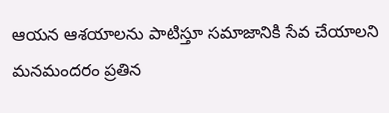ఆయన ఆశయాలను పాటిస్తూ సమాజానికి సేవ చేయాలని మనమందరం ప్రతిన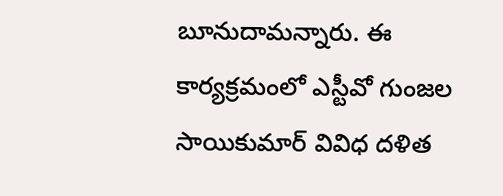బూనుదామన్నారు. ఈ కార్యక్రమంలో ఎస్టీవో గుంజల సాయికుమార్ వివిధ దళిత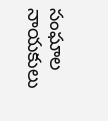సంఘాల నాయకులు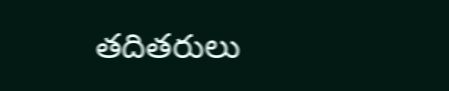తదితరులు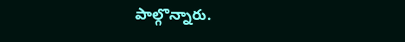పాల్గొన్నారు.